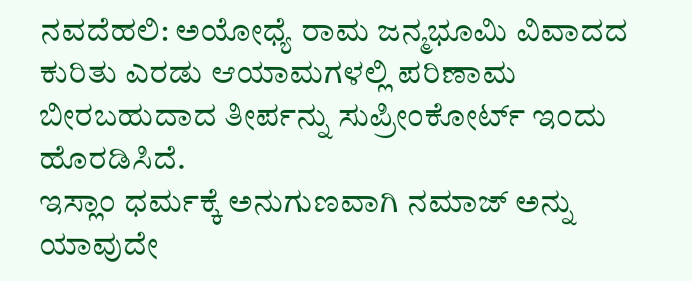ನವದೆಹಲಿ: ಅಯೋಧ್ಯೆ ರಾಮ ಜನ್ಮಭೂಮಿ ವಿವಾದದ ಕುರಿತು ಎರಡು ಆಯಾಮಗಳಲ್ಲಿ ಪರಿಣಾಮ ಬೀರಬಹುದಾದ ತೀರ್ಪನ್ನು ಸುಪ್ರೀಂಕೋರ್ಟ್ ಇಂದು ಹೊರಡಿಸಿದೆ.
ಇಸ್ಲಾಂ ಧರ್ಮಕ್ಕೆ ಅನುಗುಣವಾಗಿ ನಮಾಜ್ ಅನ್ನು ಯಾವುದೇ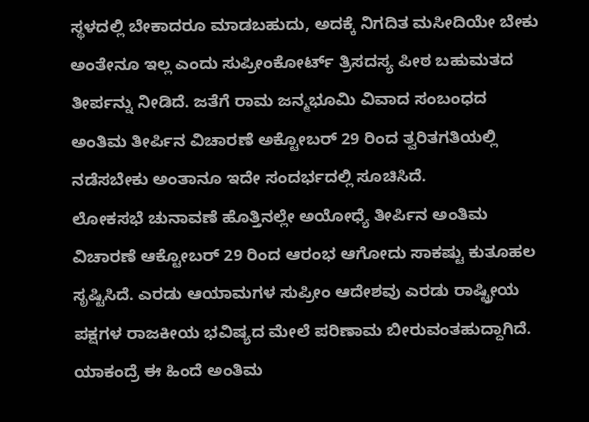ಸ್ಥಳದಲ್ಲಿ ಬೇಕಾದರೂ ಮಾಡಬಹುದು, ಅದಕ್ಕೆ ನಿಗದಿತ ಮಸೀದಿಯೇ ಬೇಕು ಅಂತೇನೂ ಇಲ್ಲ ಎಂದು ಸುಪ್ರೀಂಕೋರ್ಟ್ ತ್ರಿಸದಸ್ಯ ಪೀಠ ಬಹುಮತದ ತೀರ್ಪನ್ನು ನೀಡಿದೆ. ಜತೆಗೆ ರಾಮ ಜನ್ಮಭೂಮಿ ವಿವಾದ ಸಂಬಂಧದ ಅಂತಿಮ ತೀರ್ಪಿನ ವಿಚಾರಣೆ ಅಕ್ಟೋಬರ್ 29 ರಿಂದ ತ್ವರಿತಗತಿಯಲ್ಲಿ ನಡೆಸಬೇಕು ಅಂತಾನೂ ಇದೇ ಸಂದರ್ಭದಲ್ಲಿ ಸೂಚಿಸಿದೆ.
ಲೋಕಸಭೆ ಚುನಾವಣೆ ಹೊತ್ತಿನಲ್ಲೇ ಅಯೋಧ್ಯೆ ತೀರ್ಪಿನ ಅಂತಿಮ ವಿಚಾರಣೆ ಆಕ್ಟೋಬರ್ 29 ರಿಂದ ಆರಂಭ ಆಗೋದು ಸಾಕಷ್ಟು ಕುತೂಹಲ ಸೃಷ್ಟಿಸಿದೆ. ಎರಡು ಆಯಾಮಗಳ ಸುಪ್ರೀಂ ಆದೇಶವು ಎರಡು ರಾಷ್ಟ್ರೀಯ ಪಕ್ಷಗಳ ರಾಜಕೀಯ ಭವಿಷ್ಯದ ಮೇಲೆ ಪರಿಣಾಮ ಬೀರುವಂತಹುದ್ದಾಗಿದೆ. ಯಾಕಂದ್ರೆ ಈ ಹಿಂದೆ ಅಂತಿಮ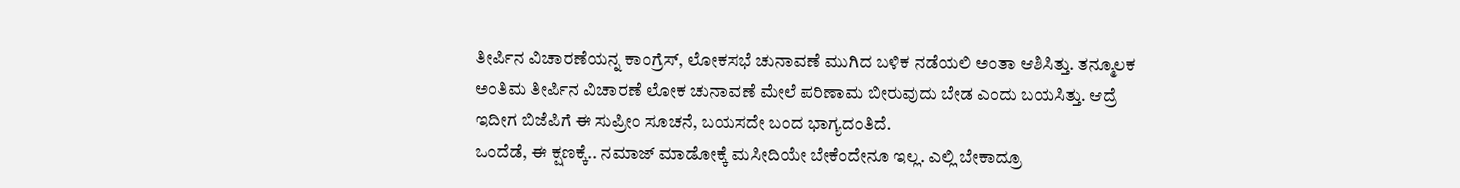ತೀರ್ಪಿನ ವಿಚಾರಣೆಯನ್ನ ಕಾಂಗ್ರೆಸ್, ಲೋಕಸಭೆ ಚುನಾವಣೆ ಮುಗಿದ ಬಳಿಕ ನಡೆಯಲಿ ಅಂತಾ ಆಶಿಸಿತ್ತು. ತನ್ಮೂಲಕ ಅಂತಿಮ ತೀರ್ಪಿನ ವಿಚಾರಣೆ ಲೋಕ ಚುನಾವಣೆ ಮೇಲೆ ಪರಿಣಾಮ ಬೀರುವುದು ಬೇಡ ಎಂದು ಬಯಸಿತ್ತು. ಆದ್ರೆ ಇದೀಗ ಬಿಜೆಪಿಗೆ ಈ ಸುಪ್ರೀಂ ಸೂಚನೆ, ಬಯಸದೇ ಬಂದ ಭಾಗ್ಯದಂತಿದೆ.
ಒಂದೆಡೆ, ಈ ಕ್ಷಣಕ್ಕೆ.. ನಮಾಜ್ ಮಾಡೋಕ್ಕೆ ಮಸೀದಿಯೇ ಬೇಕೆಂದೇನೂ ಇಲ್ಲ. ಎಲ್ಲಿ ಬೇಕಾದ್ರೂ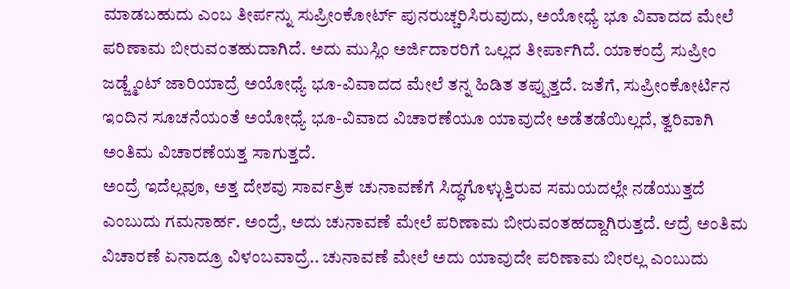ಮಾಡಬಹುದು ಎಂಬ ತೀರ್ಪನ್ನು ಸುಪ್ರೀಂಕೋರ್ಟ್ ಪುನರುಚ್ಚರಿಸಿರುವುದು, ಅಯೋಧ್ಯೆ ಭೂ ವಿವಾದದ ಮೇಲೆ ಪರಿಣಾಮ ಬೀರುವಂತಹುದಾಗಿದೆ. ಅದು ಮುಸ್ಲಿಂ ಅರ್ಜಿದಾರರಿಗೆ ಒಲ್ಲದ ತೀರ್ಪಾಗಿದೆ. ಯಾಕಂದ್ರೆ ಸುಪ್ರೀಂ ಜಡ್ಜ್ಮೆಂಟ್ ಜಾರಿಯಾದ್ರೆ ಅಯೋಧ್ಯೆ ಭೂ-ವಿವಾದದ ಮೇಲೆ ತನ್ನ ಹಿಡಿತ ತಪ್ಪುತ್ತದೆ. ಜತೆಗೆ, ಸುಪ್ರೀಂಕೋರ್ಟಿನ ಇಂದಿನ ಸೂಚನೆಯಂತೆ ಅಯೋಧ್ಯೆ ಭೂ-ವಿವಾದ ವಿಚಾರಣೆಯೂ ಯಾವುದೇ ಅಡೆತಡೆಯಿಲ್ಲದೆ, ತ್ವರಿವಾಗಿ ಅಂತಿಮ ವಿಚಾರಣೆಯತ್ತ ಸಾಗುತ್ತದೆ.
ಅಂದ್ರೆ ಇದೆಲ್ಲವೂ, ಅತ್ತ ದೇಶವು ಸಾರ್ವತ್ರಿಕ ಚುನಾವಣೆಗೆ ಸಿದ್ಧಗೊಳ್ಳುತ್ತಿರುವ ಸಮಯದಲ್ಲೇ ನಡೆಯುತ್ತದೆ ಎಂಬುದು ಗಮನಾರ್ಹ. ಅಂದ್ರೆ, ಅದು ಚುನಾವಣೆ ಮೇಲೆ ಪರಿಣಾಮ ಬೀರುವಂತಹದ್ದಾಗಿರುತ್ತದೆ. ಆದ್ರೆ ಅಂತಿಮ ವಿಚಾರಣೆ ಏನಾದ್ರೂ ವಿಳಂಬವಾದ್ರೆ.. ಚುನಾವಣೆ ಮೇಲೆ ಅದು ಯಾವುದೇ ಪರಿಣಾಮ ಬೀರಲ್ಲ ಎಂಬುದು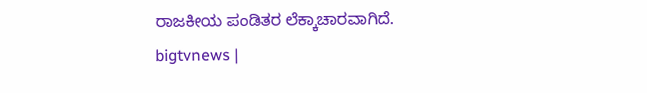ರಾಜಕೀಯ ಪಂಡಿತರ ಲೆಕ್ಕಾಚಾರವಾಗಿದೆ.
bigtvnews |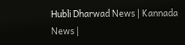Hubli Dharwad News | Kannada News |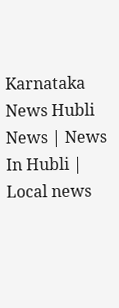Karnataka News Hubli News | News In Hubli | Local news